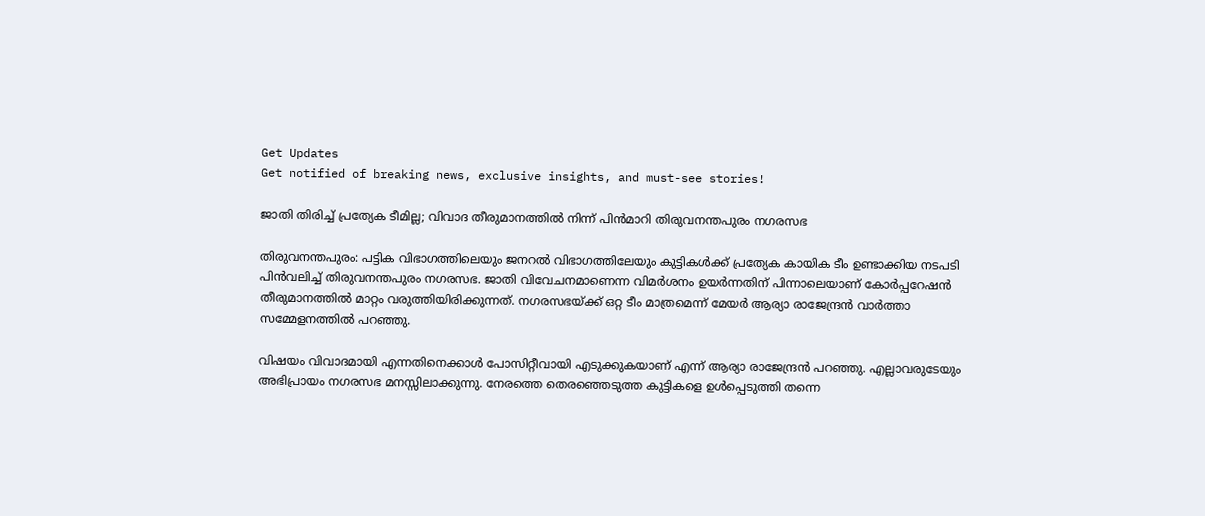Get Updates
Get notified of breaking news, exclusive insights, and must-see stories!

ജാതി തിരിച്ച് പ്രത്യേക ടീമില്ല; വിവാദ തീരുമാനത്തില്‍ നിന്ന് പിൻമാറി തിരുവനന്തപുരം നഗരസഭ

തിരുവനന്തപുരം: പട്ടിക വിഭാഗത്തിലെയും ജനറല്‍ വിഭാഗത്തിലേയും കുട്ടികള്‍ക്ക് പ്രത്യേക കായിക ടീം ഉണ്ടാക്കിയ നടപടി പിന്‍വലിച്ച് തിരുവനന്തപുരം നഗരസഭ. ജാതി വിവേചനമാണെന്ന വിമര്‍ശനം ഉയര്‍ന്നതിന് പിന്നാലെയാണ് കോര്‍പ്പറേഷന്‍ തീരുമാനത്തില്‍ മാറ്റം വരുത്തിയിരിക്കുന്നത്. നഗരസഭയ്ക്ക് ഒറ്റ ടീം മാത്രമെന്ന് മേയര്‍ ആര്യാ രാജേന്ദ്രന്‍ വാര്‍ത്താ സമ്മേളനത്തില്‍ പറഞ്ഞു.

വിഷയം വിവാദമായി എന്നതിനെക്കാള്‍ പോസിറ്റീവായി എടുക്കുകയാണ് എന്ന് ആര്യാ രാജേന്ദ്രന്‍ പറഞ്ഞു. എല്ലാവരുടേയും അഭിപ്രായം നഗരസഭ മനസ്സിലാക്കുന്നു. നേരത്തെ തെരഞ്ഞെടുത്ത കുട്ടികളെ ഉള്‍പ്പെടുത്തി തന്നെ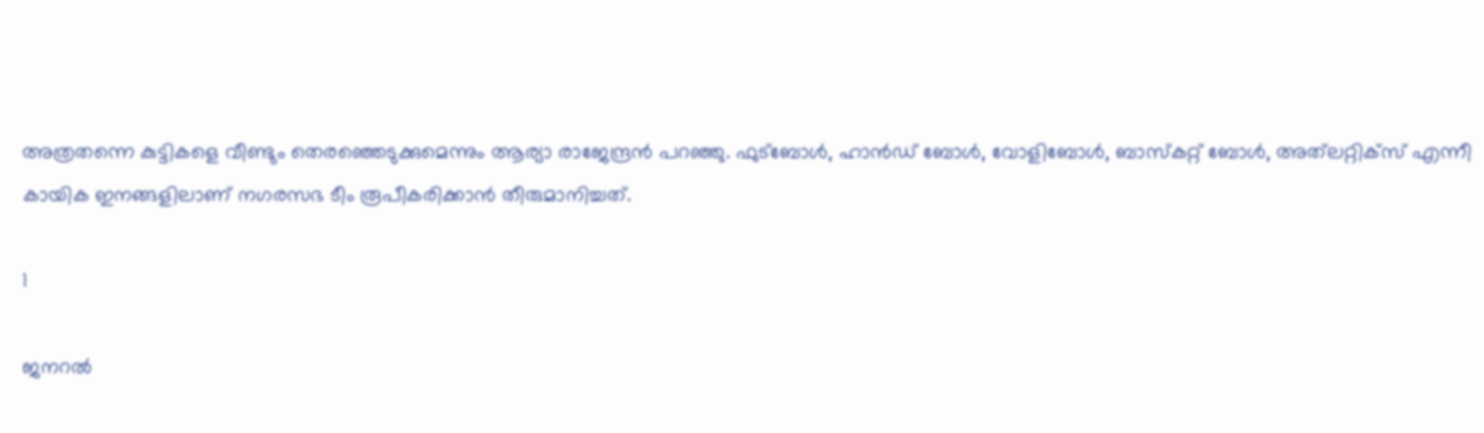അത്രതന്നെ കുട്ടികളെ വീണ്ടും തെരഞ്ഞെടുക്കുമെന്നും ആര്യാ രാജേന്ദ്രന്‍ പറഞ്ഞു. ഫുട്‌ബോള്‍, ഹാന്‍ഡ് ബോള്‍, വോളിബോള്‍, ബാസ്‌കറ്റ് ബോള്‍, അത്‌ലറ്റിക്‌സ് എന്നീ കായിക ഇനങ്ങളിലാണ് നഗരസഭ ടീം രൂപീകരിക്കാന്‍ തീരുമാനിച്ചത്.

1

ജനറല്‍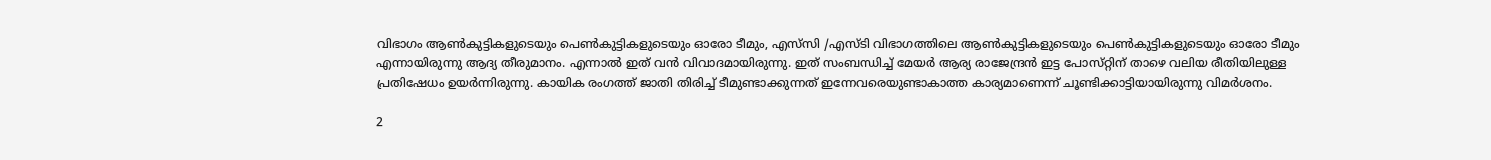വിഭാഗം ആണ്‍കുട്ടികളുടെയും പെണ്‍കുട്ടികളുടെയും ഓരോ ടീമും, എസ്‌സി /എസ്ടി വിഭാഗത്തിലെ ആണ്‍കുട്ടികളുടെയും പെണ്‍കുട്ടികളുടെയും ഓരോ ടീമും എന്നായിരുന്നു ആദ്യ തീരുമാനം. എന്നാല്‍ ഇത് വൻ വിവാദമായിരുന്നു. ഇത് സംബന്ധിച്ച് മേയര്‍ ആര്യ രാജേന്ദ്രൻ ഇട്ട പോസ്‌റ്റിന് താഴെ വലിയ രീതിയിലുള്ള പ്രതിഷേധം ഉയര്‍ന്നിരുന്നു. കായിക രംഗത്ത് ജാതി തിരിച്ച് ടീമുണ്ടാക്കുന്നത് ഇന്നേവരെയുണ്ടാകാത്ത കാര്യമാണെന്ന് ചൂണ്ടിക്കാട്ടിയായിരുന്നു വിമര്‍ശനം.

2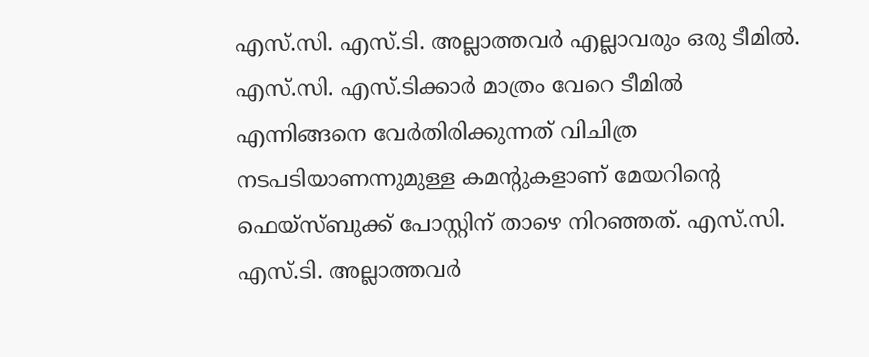എസ്.സി. എസ്.ടി. അല്ലാത്തവര്‍ എല്ലാവരും ഒരു ടീമില്‍. എസ്.സി. എസ്.ടിക്കാര്‍ മാത്രം വേറെ ടീമില്‍ എന്നിങ്ങനെ വേര്‍തിരിക്കുന്നത് വിചിത്ര നടപടിയാണന്നുമുള്ള കമന്റുകളാണ് മേയറിന്റെ ഫെയ്‌സ്ബുക്ക് പോസ്റ്റിന് താഴെ നിറഞ്ഞത്. എസ്.സി. എസ്.ടി. അല്ലാത്തവര്‍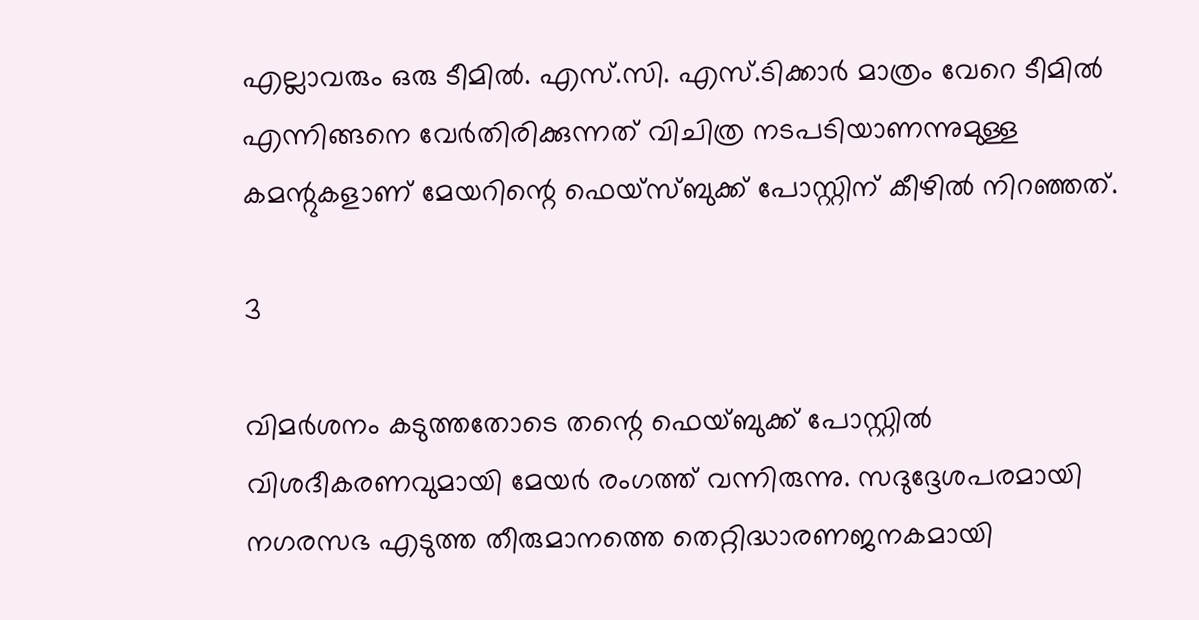എല്ലാവരും ഒരു ടീമില്‍. എസ്.സി. എസ്.ടിക്കാര്‍ മാത്രം വേറെ ടീമില്‍ എന്നിങ്ങനെ വേര്‍തിരിക്കുന്നത് വിചിത്ര നടപടിയാണന്നുമുള്ള കമന്റുകളാണ് മേയറിന്റെ ഫെയ്‌സ്ബുക്ക് പോസ്റ്റിന് കീഴില്‍ നിറഞ്ഞത്.

3

വിമര്‍ശനം കടുത്തതോടെ തന്റെ ഫെയ്ബുക്ക് പോസ്റ്റില്‍ വിശദീകരണവുമായി മേയര്‍ രംഗത്ത് വന്നിരുന്നു. സദുദ്ദേശപരമായി നഗരസഭ എടുത്ത തീരുമാനത്തെ തെറ്റിദ്ധാരണജനകമായി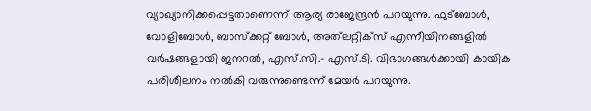വ്യാഖ്യാനിക്കപ്പെട്ടതാണെന്ന് ആര്യ രാജേന്ദ്രന്‍ പറയുന്നു. ഫുട്‌ബോള്‍, വോളിബോള്‍, ബാസ്‌ക്കറ്റ് ബോള്‍, അത്‌ലറ്റിക്‌സ് എന്നീയിനങ്ങളില്‍ വര്‍ഷങ്ങളായി ജനറല്‍, എസ്.സി.- എസ്.ടി. വിഭാഗങ്ങള്‍ക്കായി കായിക പരിശീലനം നല്‍കി വരുന്നുണ്ടെന്ന് മേയര്‍ പറയുന്നു.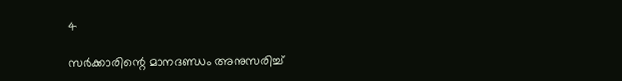4

സര്‍ക്കാരിന്റെ മാനദണ്ഡം അനുസരിച്ച്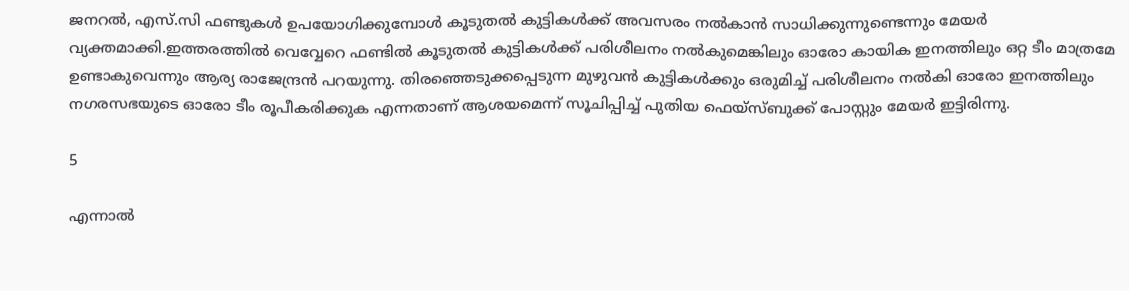ജനറല്‍, എസ്.സി ഫണ്ടുകള്‍ ഉപയോഗിക്കുമ്പോള്‍ കൂടുതല്‍ കുട്ടികള്‍ക്ക് അവസരം നല്‍കാന്‍ സാധിക്കുന്നുണ്ടെന്നും മേയര്‍ വ്യക്തമാക്കി.ഇത്തരത്തില്‍ വെവ്വേറെ ഫണ്ടില്‍ കൂടുതല്‍ കുട്ടികള്‍ക്ക് പരിശീലനം നല്‍കുമെങ്കിലും ഓരോ കായിക ഇനത്തിലും ഒറ്റ ടീം മാത്രമേ ഉണ്ടാകുവെന്നും ആര്യ രാജേന്ദ്രന്‍ പറയുന്നു. തിരഞ്ഞെടുക്കപ്പെടുന്ന മുഴുവന്‍ കുട്ടികള്‍ക്കും ഒരുമിച്ച് പരിശീലനം നല്‍കി ഓരോ ഇനത്തിലും നഗരസഭയുടെ ഓരോ ടീം രൂപീകരിക്കുക എന്നതാണ് ആശയമെന്ന് സൂചിപ്പിച്ച് പുതിയ ഫെയ്സ്ബുക്ക് പോസ്റ്റും മേയര്‍ ഇട്ടിരിന്നു.

5

എന്നാല്‍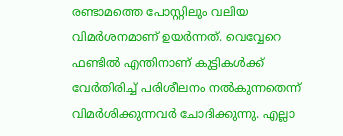രണ്ടാമത്തെ പോസ്റ്റിലും വലിയ വിമര്‍ശനമാണ് ഉയര്‍ന്നത്. വെവ്വേറെ ഫണ്ടില്‍ എന്തിനാണ് കുട്ടികള്‍ക്ക് വേര്‍തിരിച്ച് പരിശീലനം നല്‍കുന്നതെന്ന് വിമര്‍ശിക്കുന്നവര്‍ ചോദിക്കുന്നു. എല്ലാ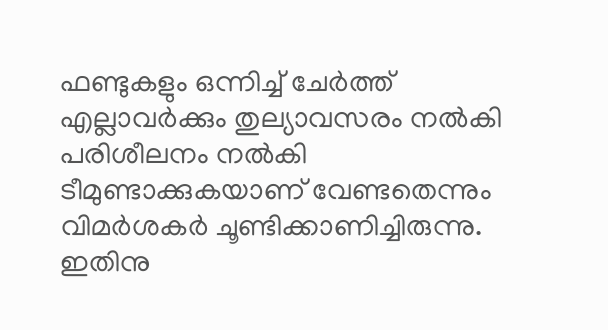ഫണ്ടുകളും ഒന്നിച്ച് ചേര്‍ത്ത് എല്ലാവര്‍ക്കും തുല്യാവസരം നല്‍കി പരിശീലനം നല്‍കി ടീമുണ്ടാക്കുകയാണ് വേണ്ടതെന്നും വിമര്‍ശകര്‍ ചൂണ്ടിക്കാണിച്ചിരുന്നു. ഇതിനു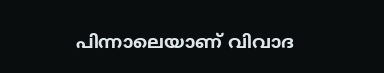പിന്നാലെയാണ് വിവാദ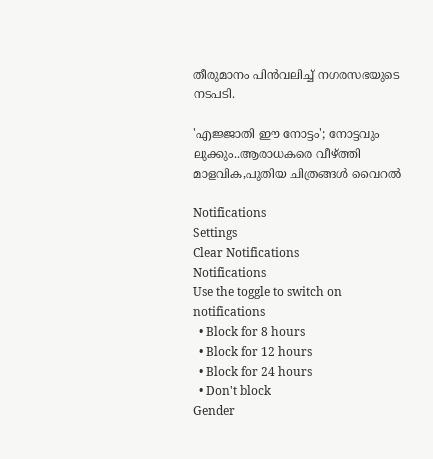തീരുമാനം പിന്‍വലിച്ച് നഗരസഭയുടെ നടപടി.

'എജ്ജാതി ഈ നോട്ടം'; നോട്ടവും ലുക്കും..ആരാധകരെ വീഴ്ത്തി മാളവിക,പുതിയ ചിത്രങ്ങൾ വൈറൽ

Notifications
Settings
Clear Notifications
Notifications
Use the toggle to switch on notifications
  • Block for 8 hours
  • Block for 12 hours
  • Block for 24 hours
  • Don't block
Gender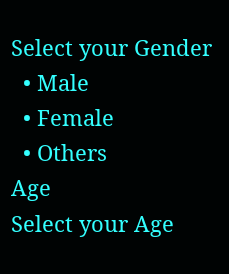Select your Gender
  • Male
  • Female
  • Others
Age
Select your Age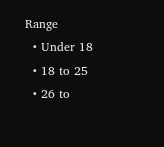Range
  • Under 18
  • 18 to 25
  • 26 to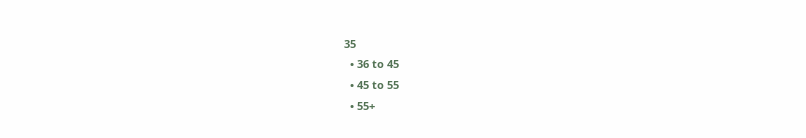35
  • 36 to 45
  • 45 to 55
  • 55+